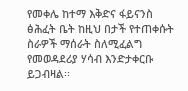የመቀሌ ከተማ እቅድና ፋይናንስ ፅሕፈት ቤት ከዚህ በታች የተጠቀሱት ስራዎች ማሰራት ስለሚፈልግ የመወዳደሪያ ሃሳብ እንድታቀርቡ ይጋብዛል፡፡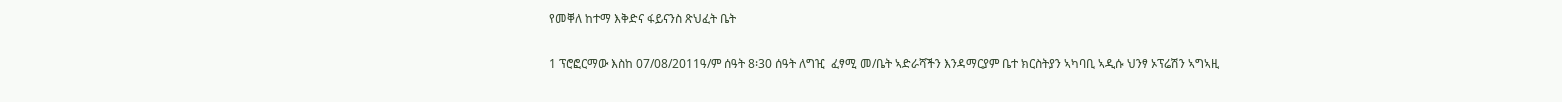የመቐለ ከተማ እቅድና ፋይናንስ ጽህፈት ቤት

1 ፕሮፎርማው እስከ 07/08/2011ዓ/ም ሰዓት 8፡30 ሰዓት ለግዢ  ፈፃሚ መ/ቤት ኣድራሻችን እንዳማርያም ቤተ ክርስትያን ኣካባቢ ኣዲሱ ህንፃ ኦፕሬሽን ኣግኣዚ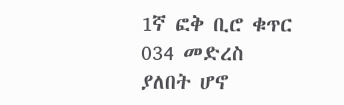1ኛ ፎቅ ቢሮ ቁጥር 034 መድረስ ያለበት ሆኖ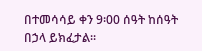በተመሳሳይ ቀን 9፡00 ሰዓት ከሰዓት በኃላ ይክፈታል፡፡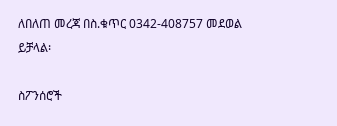ለበለጠ መረጃ በስ.ቁጥር 0342-408757 መደወል ይቻላል፡

ስፖንሰሮች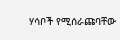ሃሳቦች የሚሰራጩባቸው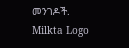መንገዶች.
Milkta Logo